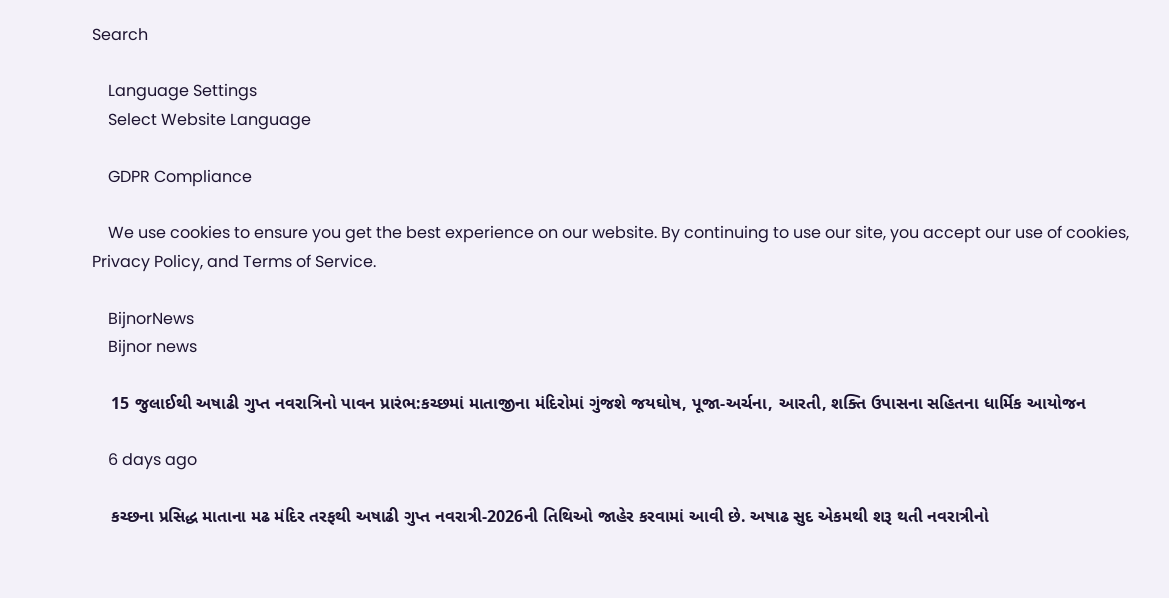Search

    Language Settings
    Select Website Language

    GDPR Compliance

    We use cookies to ensure you get the best experience on our website. By continuing to use our site, you accept our use of cookies, Privacy Policy, and Terms of Service.

    BijnorNews
    Bijnor news

    15 જુલાઈથી અષાઢી ગુપ્ત નવરાત્રિનો પાવન પ્રારંભ:કચ્છમાં માતાજીના મંદિરોમાં ગુંજશે જયઘોષ, પૂજા-અર્ચના, આરતી, શક્તિ ઉપાસના સહિતના ધાર્મિક આયોજન

    6 days ago

    કચ્છના પ્રસિદ્ધ માતાના મઢ મંદિર તરફથી અષાઢી ગુપ્ત નવરાત્રી-2026ની તિથિઓ જાહેર કરવામાં આવી છે. અષાઢ સુદ એકમથી શરૂ થતી નવરાત્રીનો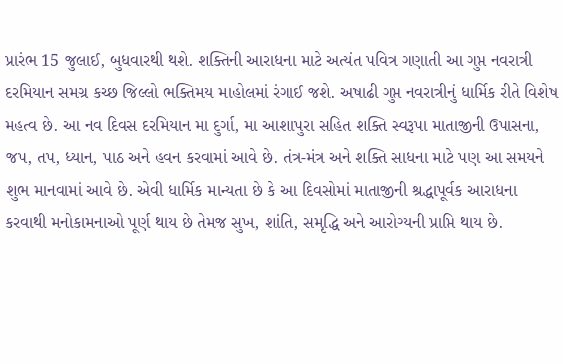પ્રારંભ 15 જુલાઈ, બુધવારથી થશે. શક્તિની આરાધના માટે અત્યંત પવિત્ર ગણાતી આ ગુપ્ત નવરાત્રી દરમિયાન સમગ્ર કચ્છ જિલ્લો ભક્તિમય માહોલમાં રંગાઈ જશે. અષાઢી ગુપ્ત નવરાત્રીનું ધાર્મિક રીતે વિશેષ મહત્વ છે. આ નવ દિવસ દરમિયાન મા દુર્ગા, મા આશાપુરા સહિત શક્તિ સ્વરૂપા માતાજીની ઉપાસના, જપ, તપ, ધ્યાન, પાઠ અને હવન કરવામાં આવે છે. તંત્ર-મંત્ર અને શક્તિ સાધના માટે પણ આ સમયને શુભ માનવામાં આવે છે. એવી ધાર્મિક માન્યતા છે કે આ દિવસોમાં માતાજીની શ્રદ્ધાપૂર્વક આરાધના કરવાથી મનોકામનાઓ પૂર્ણ થાય છે તેમજ સુખ, શાંતિ, સમૃદ્ધિ અને આરોગ્યની પ્રાપ્તિ થાય છે.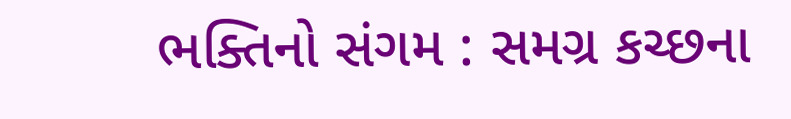ભક્તિનો સંગમ : સમગ્ર કચ્છના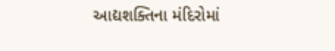આદ્યશક્તિના મંદિરોમાં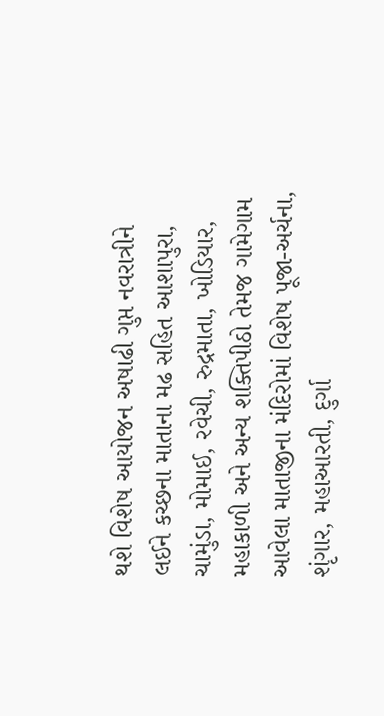થશે વિશેષ આયોજન અષાઢી ગુપ્ત નવરાત્રીને લઈને કચ્છના માતાના મઢ સહિત આશાપુરા, ચામુંડા, મોમાઈ, રવેચી, રુદ્રમાતા, ખોડિયાર, મહાકાળી અને અન્ય શક્તિપીઠો તેમજ ગામેગામ આવેલા માતાજીના મંદિરોમાં વિશેષ પૂજા-અર્ચના, શૃંગાર, મહાઆરતી, દુર્ગા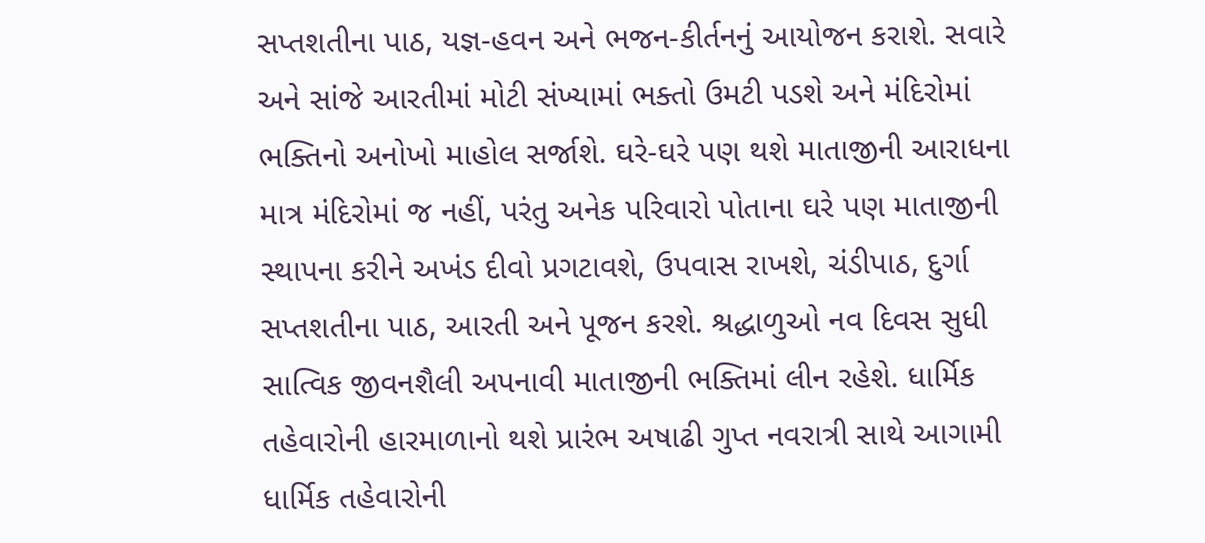સપ્તશતીના પાઠ, યજ્ઞ-હવન અને ભજન-કીર્તનનું આયોજન કરાશે. સવારે અને સાંજે આરતીમાં મોટી સંખ્યામાં ભક્તો ઉમટી પડશે અને મંદિરોમાં ભક્તિનો અનોખો માહોલ સર્જાશે. ઘરે-ઘરે પણ થશે માતાજીની આરાધના માત્ર મંદિરોમાં જ નહીં, પરંતુ અનેક પરિવારો પોતાના ઘરે પણ માતાજીની સ્થાપના કરીને અખંડ દીવો પ્રગટાવશે, ઉપવાસ રાખશે, ચંડીપાઠ, દુર્ગા સપ્તશતીના પાઠ, આરતી અને પૂજન કરશે. શ્રદ્ધાળુઓ નવ દિવસ સુધી સાત્વિક જીવનશૈલી અપનાવી માતાજીની ભક્તિમાં લીન રહેશે. ધાર્મિક તહેવારોની હારમાળાનો થશે પ્રારંભ અષાઢી ગુપ્ત નવરાત્રી સાથે આગામી ધાર્મિક તહેવારોની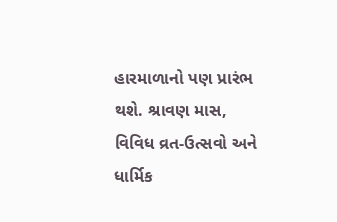હારમાળાનો પણ પ્રારંભ થશે. શ્રાવણ માસ, વિવિધ વ્રત-ઉત્સવો અને ધાર્મિક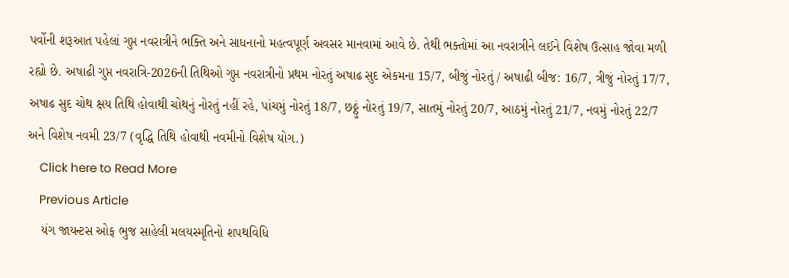પર્વોની શરૂઆત પહેલાં ગુપ્ત નવરાત્રીને ભક્તિ અને સાધનાનો મહત્વપૂર્ણ અવસર માનવામાં આવે છે. તેથી ભક્તોમાં આ નવરાત્રીને લઈને વિશેષ ઉત્સાહ જોવા મળી રહ્યો છે. અષાઢી ગુપ્ત નવરાત્રિ-2026ની તિથિઓ ગુપ્ત નવરાત્રીનો પ્રથમ નોરતું અષાઢ સુદ એકમના 15/7, બીજું નોરતું / અષાઢી બીજ: 16/7, ત્રીજું નોરતું 17/7, અષાઢ સુદ ચોથ ક્ષય તિથિ હોવાથી ચોથનું નોરતું નહીં રહે, પાંચમું નોરતું 18/7, છઠ્ઠું નોરતું 19/7, સાતમું નોરતું 20/7, આઠમું નોરતું 21/7, નવમું નોરતું 22/7 અને વિશેષ નવમી 23/7 (વૃદ્ધિ તિથિ હોવાથી નવમીનો વિશેષ યોગ.)
    Click here to Read More
    Previous Article
    યંગ જાયન્ટસ ઓફ ભુજ સાહેલી મલયસ્મૃતિનો શપથવિધિ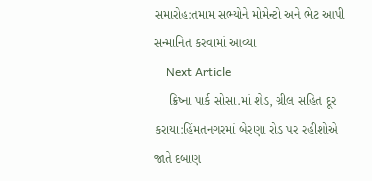સમારોહ:તમામ સભ્યોને મોમેન્ટો અને ભેટ આપી સન્માનિત કરવામાં આવ્યા
    Next Article
    ક્રિષ્ના પાર્ક સોસા.માં શેડ, ગ્રીલ સહિત દૂર કરાયા:હિંમતનગરમાં બેરણા રોડ પર રહીશોએ જાતે દબાણ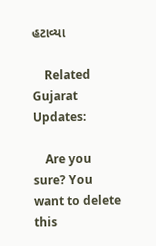હટાવ્યા

    Related Gujarat Updates:

    Are you sure? You want to delete this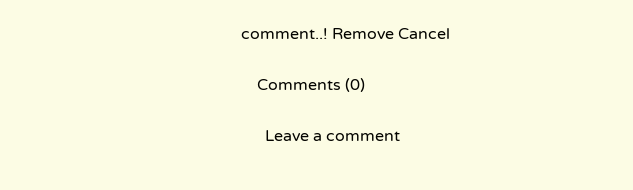comment..! Remove Cancel

    Comments (0)

      Leave a comment